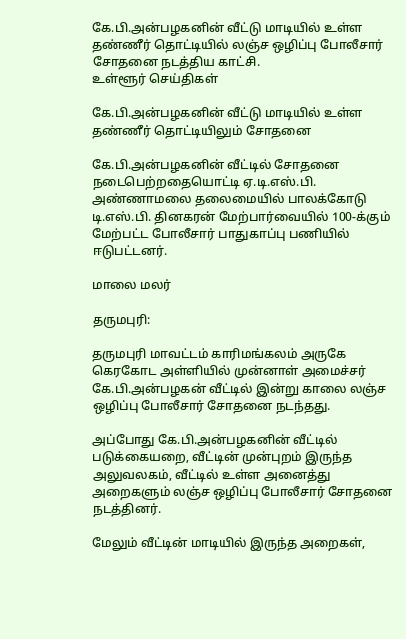கே.பி.அன்பழகனின் வீட்டு மாடியில் உள்ள தண்ணீர் தொட்டியில் லஞ்ச ஒழிப்பு போலீசார் சோதனை நடத்திய காட்சி.
உள்ளூர் செய்திகள்

கே.பி.அன்பழகனின் வீட்டு மாடியில் உள்ள தண்ணீர் தொட்டியிலும் சோதனை

கே.பி.அன்பழகனின் வீட்டில் சோதனை நடைபெற்றதையொட்டி ஏ.டி.எஸ்.பி. அண்ணாமலை தலைமையில் பாலக்கோடு டி.எஸ்.பி. தினகரன் மேற்பார்வையில் 100-க்கும் மேற்பட்ட போலீசார் பாதுகாப்பு பணியில் ஈடுபட்டனர்.

மாலை மலர்

தருமபுரி:

தருமபுரி மாவட்டம் காரிமங்கலம் அருகே கெரகோட அள்ளியில் முன்னாள் அமைச்சர் கே.பி.அன்பழகன் வீட்டில் இன்று காலை லஞ்ச ஒழிப்பு போலீசார் சோதனை நடந்தது.

அப்போது கே.பி.அன்பழகனின் வீட்டில் படுக்கையறை, வீட்டின் முன்புறம் இருந்த அலுவலகம், வீட்டில் உள்ள அனைத்து அறைகளும் லஞ்ச ஒழிப்பு போலீசார் சோதனை நடத்தினர்.

மேலும் வீட்டின் மாடியில் இருந்த அறைகள்,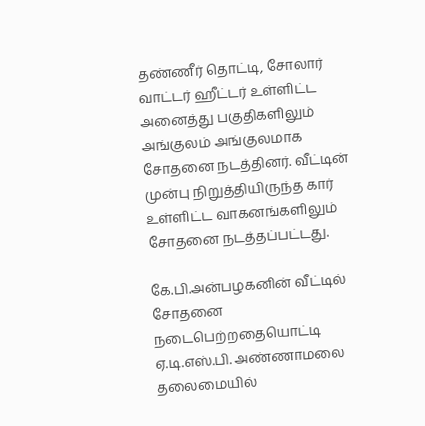தண்ணீர் தொட்டி, சோலார் வாட்டர் ஹீட்டர் உள்ளிட்ட அனைத்து பகுதிகளிலும் அங்குலம் அங்குலமாக சோதனை நடத்தினர். வீட்டின் முன்பு நிறுத்தியிருந்த கார் உள்ளிட்ட வாகனங்களிலும் சோதனை நடத்தப்பட்டது.

கே.பி.அன்பழகனின் வீட்டில் சோதனை நடைபெற்றதையொட்டி ஏ.டி.எஸ்.பி. அண்ணாமலை தலைமையில்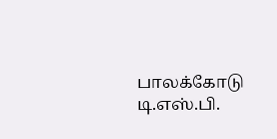பாலக்கோடு டி.எஸ்.பி.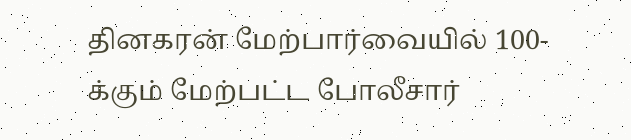தினகரன் மேற்பார்வையில் 100-க்கும் மேற்பட்ட போலீசார்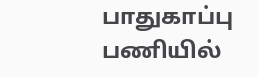பாதுகாப்பு பணியில்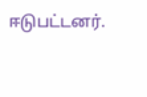ஈடுபட்டனர்.